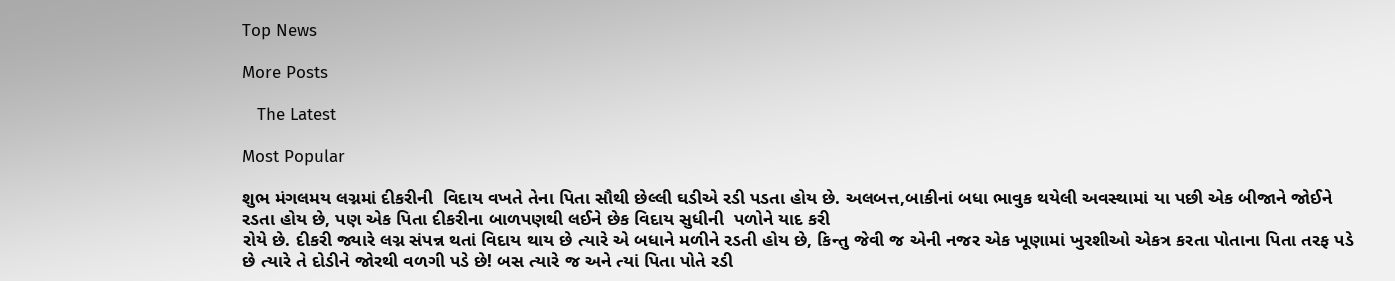Top News

More Posts

   The Latest

Most Popular

શુભ મંગલમય લગ્નમાં દીકરીની  વિદાય વખતે તેના પિતા સૌથી છેલ્લી ઘડીએ રડી પડતા હોય છે. અલબત્ત,બાકીનાં બધા ભાવુક થયેલી અવસ્થામાં યા પછી એક બીજાને જોઈને રડતા હોય છે, પણ એક પિતા દીકરીના બાળપણથી લઈને છેક વિદાય સુધીની  પળોને યાદ કરી
રોયે છે. દીકરી જ્યારે લગ્ન સંપન્ન થતાં વિદાય થાય છે ત્યારે એ બધાને મળીને રડતી હોય છે, કિન્તુ જેવી જ એની નજર એક ખૂણામાં ખુરશીઓ એકત્ર કરતા પોતાના પિતા તરફ પડે છે ત્યારે તે દોડીને જોરથી વળગી પડે છે! બસ ત્યારે જ અને ત્યાં પિતા પોતે રડી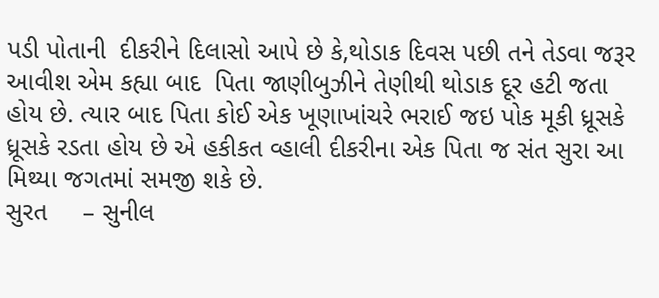પડી પોતાની  દીકરીને દિલાસો આપે છે કે,થોડાક દિવસ પછી તને તેડવા જરૂર આવીશ એમ કહ્યા બાદ  પિતા જાણીબુઝીને તેણીથી થોડાક દૂર હટી જતા હોય છે. ત્યાર બાદ પિતા કોઈ એક ખૂણાખાંચરે ભરાઈ જઇ પોક મૂકી ધ્રૂસકે ધ્રૂસકે રડતા હોય છે એ હકીકત વ્હાલી દીકરીના એક પિતા જ સંત સુરા આ મિથ્યા જગતમાં સમજી શકે છે.
સુરત     – સુનીલ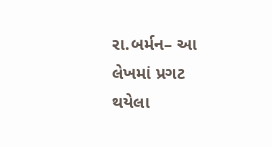રા.બર્મન– આ લેખમાં પ્રગટ થયેલા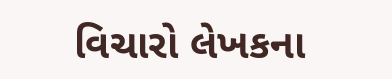વિચારો લેખકના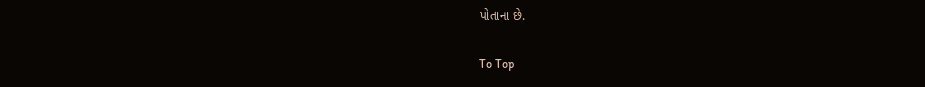પોતાના છે.

To Top